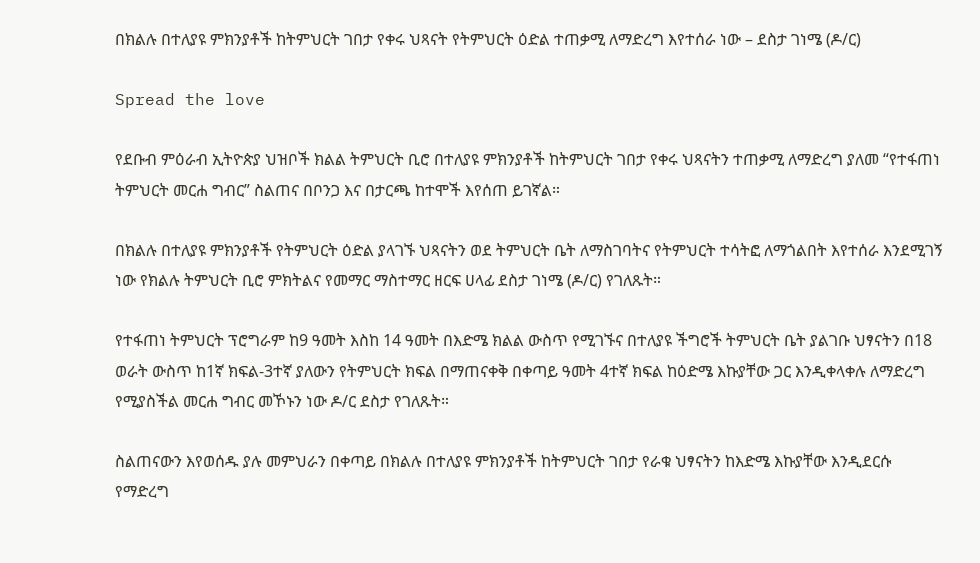በክልሉ በተለያዩ ምክንያቶች ከትምህርት ገበታ የቀሩ ህጻናት የትምህርት ዕድል ተጠቃሚ ለማድረግ እየተሰራ ነው – ደስታ ገነሜ (ዶ/ር)

Spread the love

የደቡብ ምዕራብ ኢትዮጵያ ህዝቦች ክልል ትምህርት ቢሮ በተለያዩ ምክንያቶች ከትምህርት ገበታ የቀሩ ህጻናትን ተጠቃሚ ለማድረግ ያለመ “የተፋጠነ ትምህርት መርሐ ግብር” ስልጠና በቦንጋ እና በታርጫ ከተሞች እየሰጠ ይገኛል።

በክልሉ በተለያዩ ምክንያቶች የትምህርት ዕድል ያላገኙ ህጻናትን ወደ ትምህርት ቤት ለማስገባትና የትምህርት ተሳትፎ ለማጎልበት እየተሰራ እንደሚገኝ ነው የክልሉ ትምህርት ቢሮ ምክትልና የመማር ማስተማር ዘርፍ ሀላፊ ደስታ ገነሜ (ዶ/ር) የገለጹት።

የተፋጠነ ትምህርት ፕሮግራም ከ9 ዓመት እስከ 14 ዓመት በእድሜ ክልል ውስጥ የሚገኙና በተለያዩ ችግሮች ትምህርት ቤት ያልገቡ ህፃናትን በ18 ወራት ውስጥ ከ1ኛ ክፍል-3ተኛ ያለውን የትምህርት ክፍል በማጠናቀቅ በቀጣይ ዓመት 4ተኛ ክፍል ከዕድሜ እኩያቸው ጋር እንዲቀላቀሉ ለማድረግ የሚያስችል መርሐ ግብር መኾኑን ነው ዶ/ር ደስታ የገለጹት።

ስልጠናውን እየወሰዱ ያሉ መምህራን በቀጣይ በክልሉ በተለያዩ ምክንያቶች ከትምህርት ገበታ የራቁ ህፃናትን ከእድሜ እኩያቸው እንዲደርሱ የማድረግ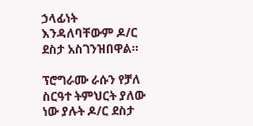ኃላፊነት እንዳለባቸውም ዶ/ር ደስታ አስገንዝበዋል።

ፕሮግራሙ ራሱን የቻለ ስርዓተ ትምህርት ያለው ነው ያሉት ዶ/ር ደስታ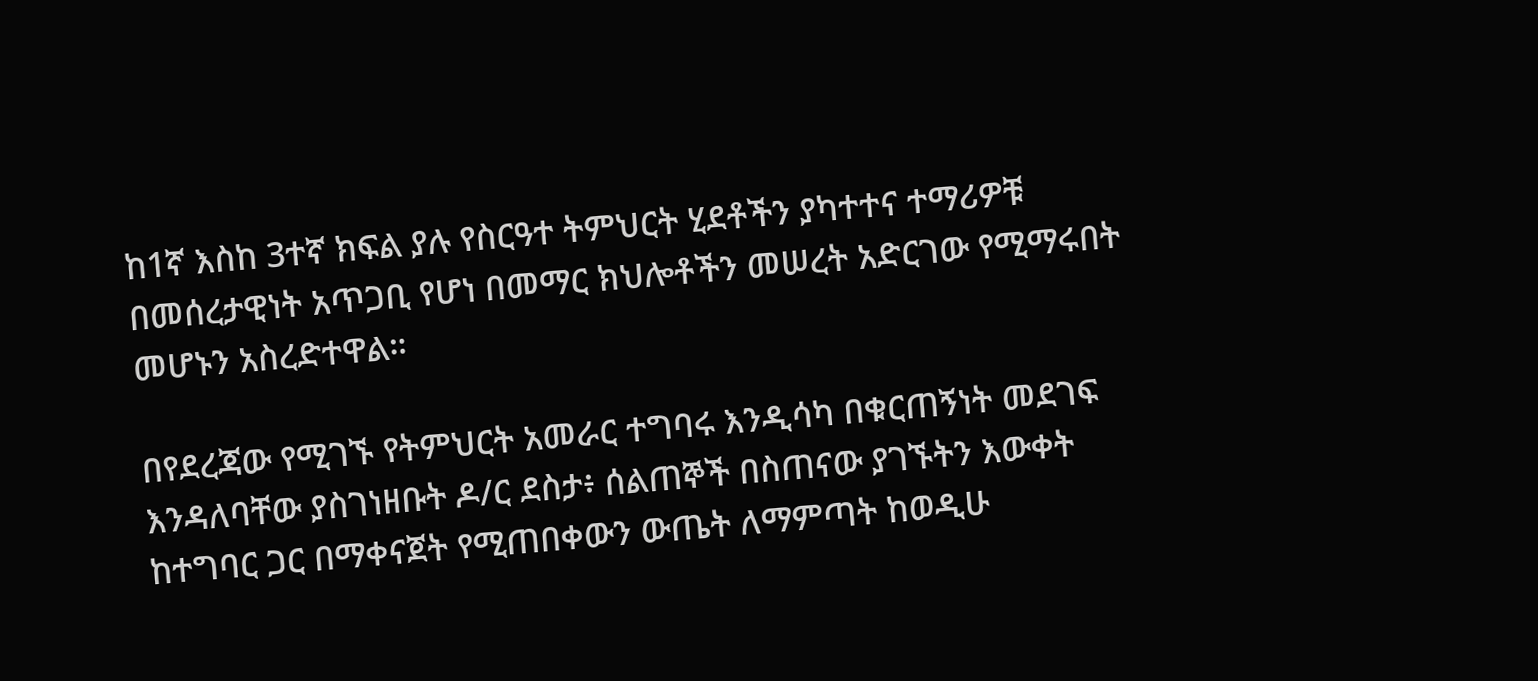ከ1ኛ እስከ 3ተኛ ክፍል ያሉ የስርዓተ ትምህርት ሂደቶችን ያካተተና ተማሪዎቹ በመሰረታዊነት አጥጋቢ የሆነ በመማር ክህሎቶችን መሠረት አድርገው የሚማሩበት መሆኑን አስረድተዋል።

በየደረጃው የሚገኙ የትምህርት አመራር ተግባሩ እንዲሳካ በቁርጠኝነት መደገፍ እንዳለባቸው ያስገነዘቡት ዶ/ር ደስታ፥ ሰልጠኞች በስጠናው ያገኙትን እውቀት ከተግባር ጋር በማቀናጀት የሚጠበቀውን ውጤት ለማምጣት ከወዲሁ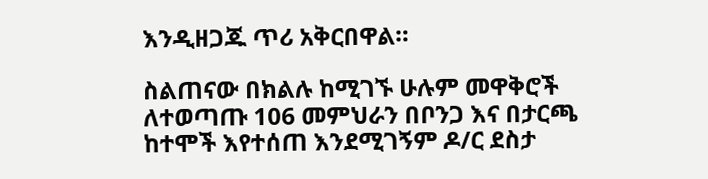እንዲዘጋጁ ጥሪ አቅርበዋል።

ስልጠናው በክልሉ ከሚገኙ ሁሉም መዋቅሮች ለተወጣጡ 106 መምህራን በቦንጋ እና በታርጫ ከተሞች እየተሰጠ እንደሚገኝም ዶ/ር ደስታ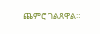ጨምሮ ገልጸዋል።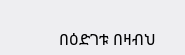በዕድገቱ በዛብህ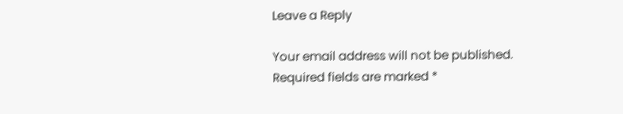Leave a Reply

Your email address will not be published. Required fields are marked *